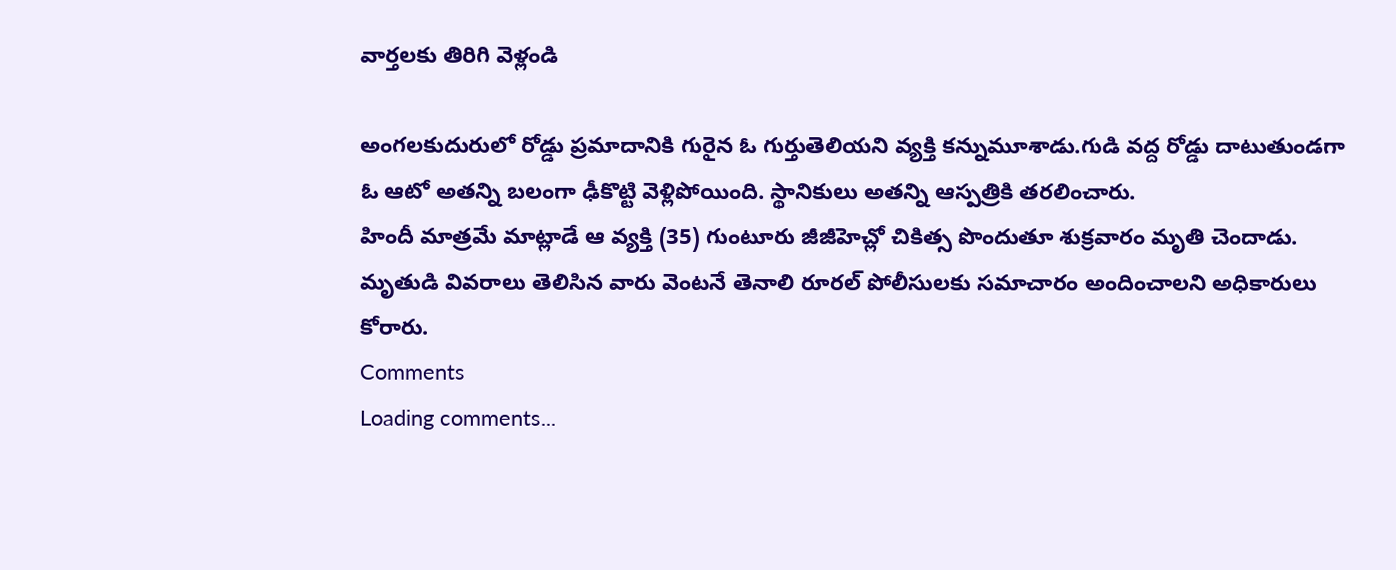వార్తలకు తిరిగి వెళ్లండి

అంగలకుదురులో రోడ్డు ప్రమాదానికి గురైన ఓ గుర్తుతెలియని వ్యక్తి కన్నుమూశాడు.గుడి వద్ద రోడ్డు దాటుతుండగా ఓ ఆటో అతన్ని బలంగా ఢీకొట్టి వెళ్లిపోయింది. స్థానికులు అతన్ని ఆస్పత్రికి తరలించారు.
హిందీ మాత్రమే మాట్లాడే ఆ వ్యక్తి (35) గుంటూరు జీజీహెచ్లో చికిత్స పొందుతూ శుక్రవారం మృతి చెందాడు. మృతుడి వివరాలు తెలిసిన వారు వెంటనే తెనాలి రూరల్ పోలీసులకు సమాచారం అందించాలని అధికారులు కోరారు.
Comments
Loading comments...